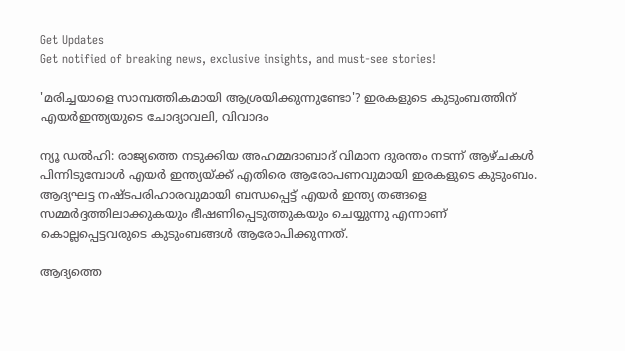Get Updates
Get notified of breaking news, exclusive insights, and must-see stories!

'മരിച്ചയാളെ സാമ്പത്തികമായി ആശ്രയിക്കുന്നുണ്ടോ'? ഇരകളുടെ കുടുംബത്തിന് എയർഇന്ത്യയുടെ ചോദ്യാവലി, വിവാദം

ന്യൂ ഡല്‍ഹി: രാജ്യത്തെ നടുക്കിയ അഹമ്മദാബാദ് വിമാന ദുരന്തം നടന്ന് ആഴ്ചകള്‍ പിന്നിടുമ്പോള്‍ എയര്‍ ഇന്ത്യയ്ക്ക് എതിരെ ആരോപണവുമായി ഇരകളുടെ കുടുംബം. ആദ്യഘട്ട നഷ്ടപരിഹാരവുമായി ബന്ധപ്പെട്ട് എയര്‍ ഇന്ത്യ തങ്ങളെ സമ്മര്‍ദ്ദത്തിലാക്കുകയും ഭീഷണിപ്പെടുത്തുകയും ചെയ്യുന്നു എന്നാണ് കൊല്ലപ്പെട്ടവരുടെ കുടുംബങ്ങള്‍ ആരോപിക്കുന്നത്.

ആദ്യത്തെ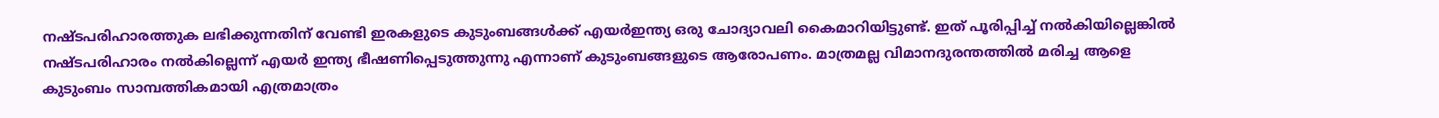നഷ്ടപരിഹാരത്തുക ലഭിക്കുന്നതിന് വേണ്ടി ഇരകളുടെ കുടുംബങ്ങള്‍ക്ക് എയര്‍ഇന്ത്യ ഒരു ചോദ്യാവലി കൈമാറിയിട്ടുണ്ട്. ഇത് പൂരിപ്പിച്ച് നല്‍കിയില്ലെങ്കില്‍ നഷ്ടപരിഹാരം നല്‍കില്ലെന്ന് എയര്‍ ഇന്ത്യ ഭീഷണിപ്പെടുത്തുന്നു എന്നാണ് കുടുംബങ്ങളുടെ ആരോപണം. മാത്രമല്ല വിമാനദുരന്തത്തില്‍ മരിച്ച ആളെ കുടുംബം സാമ്പത്തികമായി എത്രമാത്രം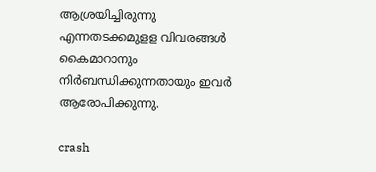ആശ്രയിച്ചിരുന്നു എന്നതടക്കമുളള വിവരങ്ങള്‍ കൈമാറാനും നിര്‍ബന്ധിക്കുന്നതായും ഇവര്‍ ആരോപിക്കുന്നു.

crash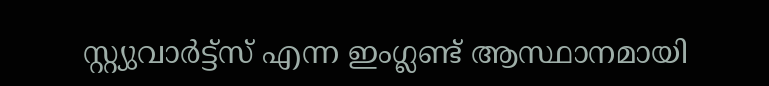സ്റ്റ്യുവാര്‍ട്ട്‌സ് എന്ന ഇംഗ്ലണ്ട് ആസ്ഥാനമായി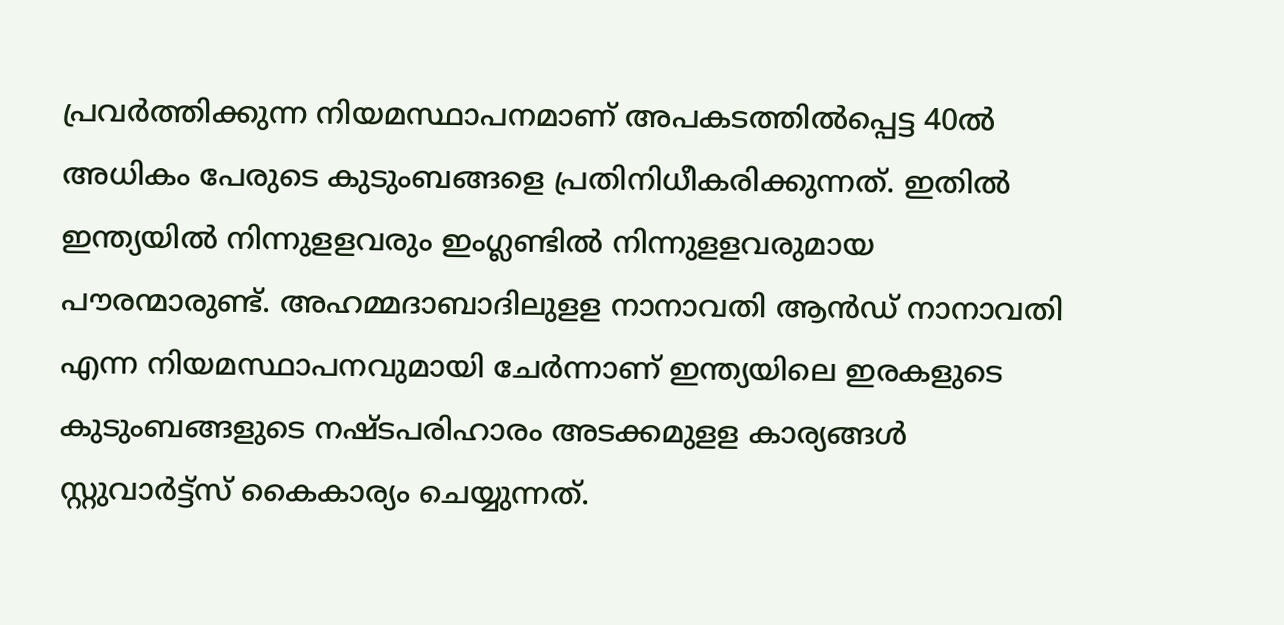പ്രവര്‍ത്തിക്കുന്ന നിയമസ്ഥാപനമാണ് അപകടത്തില്‍പ്പെട്ട 40ല്‍ അധികം പേരുടെ കുടുംബങ്ങളെ പ്രതിനിധീകരിക്കുന്നത്. ഇതില്‍ ഇന്ത്യയില്‍ നിന്നുളളവരും ഇംഗ്ലണ്ടില്‍ നിന്നുളളവരുമായ പൗരന്മാരുണ്ട്. അഹമ്മദാബാദിലുളള നാനാവതി ആന്‍ഡ് നാനാവതി എന്ന നിയമസ്ഥാപനവുമായി ചേര്‍ന്നാണ് ഇന്ത്യയിലെ ഇരകളുടെ കുടുംബങ്ങളുടെ നഷ്ടപരിഹാരം അടക്കമുളള കാര്യങ്ങള്‍ സ്റ്റുവാര്‍ട്ട്‌സ് കൈകാര്യം ചെയ്യുന്നത്.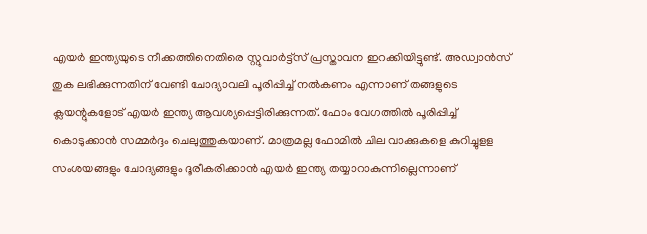എയര്‍ ഇന്ത്യയുടെ നീക്കത്തിനെതിരെ സ്റ്റുവാര്‍ട്ട്‌സ് പ്രസ്താവന ഇറക്കിയിട്ടുണ്ട്. അഡ്വാന്‍സ് തുക ലഭിക്കുന്നതിന് വേണ്ടി ചോദ്യാവലി പൂരിപ്പിച്ച് നല്‍കണം എന്നാണ് തങ്ങളുടെ ക്ലയന്റുകളോട് എയര്‍ ഇന്ത്യ ആവശ്യപ്പെട്ടിരിക്കുന്നത്. ഫോം വേഗത്തില്‍ പൂരിപ്പിച്ച് കൊടുക്കാന്‍ സമ്മര്‍ദ്ദം ചെലുത്തുകയാണ്. മാത്രമല്ല ഫോമില്‍ ചില വാക്കുകളെ കുറിച്ചുളള സംശയങ്ങളും ചോദ്യങ്ങളും ദൂരീകരിക്കാന്‍ എയര്‍ ഇന്ത്യ തയ്യാറാകുന്നില്ലെന്നാണ്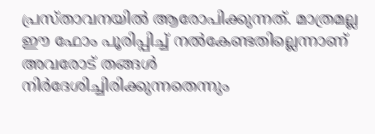പ്രസ്താവനയില്‍ ആരോപിക്കുന്നത്. മാത്രമല്ല ഈ ഫോം പൂരിപ്പിച്ച് നല്‍കേണ്ടതില്ലെന്നാണ് അവരോട് തങ്ങള്‍ നിര്‍ദേശിച്ചിരിക്കുന്നതെന്നും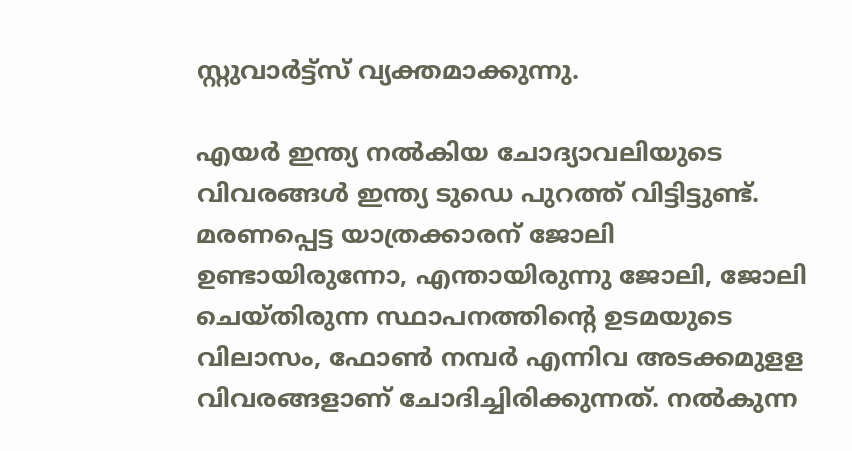സ്റ്റുവാര്‍ട്ട്‌സ് വ്യക്തമാക്കുന്നു.

എയര്‍ ഇന്ത്യ നല്‍കിയ ചോദ്യാവലിയുടെ വിവരങ്ങള്‍ ഇന്ത്യ ടുഡെ പുറത്ത് വിട്ടിട്ടുണ്ട്. മരണപ്പെട്ട യാത്രക്കാരന് ജോലി ഉണ്ടായിരുന്നോ, എന്തായിരുന്നു ജോലി, ജോലി ചെയ്തിരുന്ന സ്ഥാപനത്തിന്റെ ഉടമയുടെ വിലാസം, ഫോണ്‍ നമ്പര്‍ എന്നിവ അടക്കമുളള വിവരങ്ങളാണ് ചോദിച്ചിരിക്കുന്നത്. നല്‍കുന്ന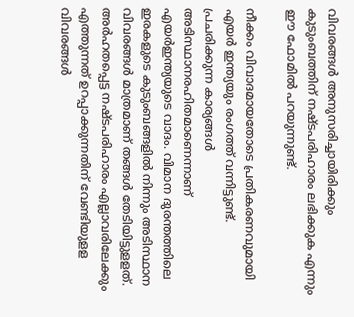വിവരങ്ങള്‍ അനുസരിച്ചായിരിക്കും കുടുംബത്തിന് നഷ്ടപരിഹാരം ലഭിക്കുക എന്നും ഈ ഫോമില്‍ പറയുന്നുണ്ട്.

നീക്കം വിവാദമായതോടെ പ്രതികരണവുമായി എയര്‍ ഇന്ത്യയും രംഗത്ത് വന്നിട്ടുണ്ട്. പ്രചരിക്കുന്ന കാര്യങ്ങള്‍ അടിസ്ഥാനരഹിതമാണെന്നാണ് എയര്‍ഇന്ത്യയുടെ വാദം. വിമാന ദുരന്തത്തിലെ ഇരകളുടെ കുടുംബങ്ങളില്‍ നിന്നും അടിസ്ഥാന വിവരങ്ങള്‍ മാത്രമാണ് തങ്ങള്‍ തേടിയിട്ടുളളത്. അര്‍ഹതപ്പെട്ട നഷ്ടപരിഹാരം എല്ലാവരിലേക്കും എത്തുന്നത് ഉറപ്പാക്കുന്നതിന് വേണ്ടിയുളള വിവരങ്ങള്‍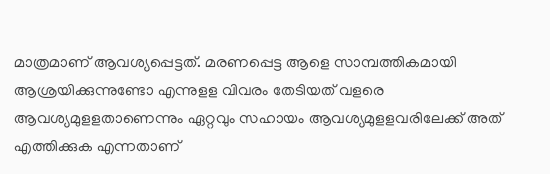മാത്രമാണ് ആവശ്യപ്പെട്ടത്. മരണപ്പെട്ട ആളെ സാമ്പത്തികമായി ആശ്രയിക്കുന്നുണ്ടോ എന്നുളള വിവരം തേടിയത് വളരെ ആവശ്യമുളളതാണെന്നും ഏറ്റവും സഹായം ആവശ്യമുളളവരിലേക്ക് അത് എത്തിക്കുക എന്നതാണ്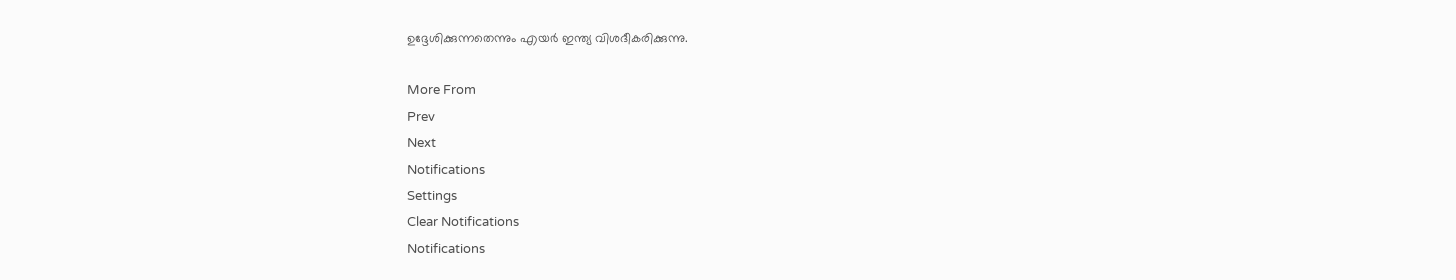ഉദ്ദേശിക്കുന്നതെന്നും എയര്‍ ഇന്ത്യ വിശദീകരിക്കുന്നു.

More From
Prev
Next
Notifications
Settings
Clear Notifications
Notifications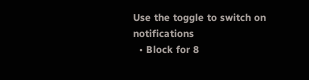Use the toggle to switch on notifications
  • Block for 8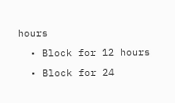hours
  • Block for 12 hours
  • Block for 24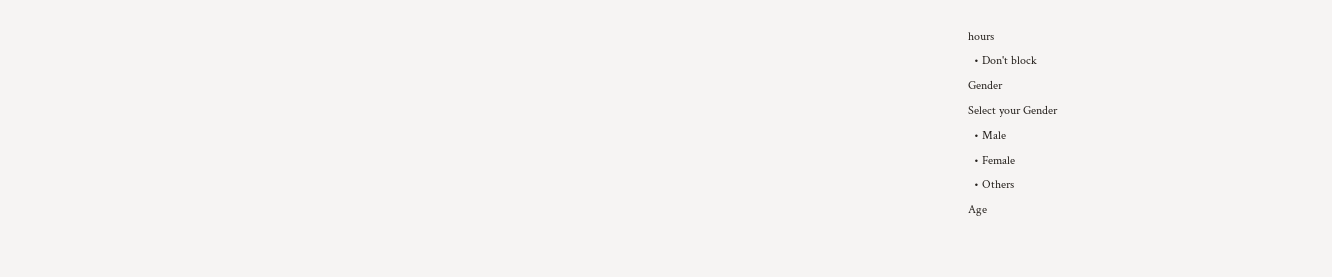hours
  • Don't block
Gender
Select your Gender
  • Male
  • Female
  • Others
Age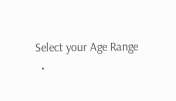Select your Age Range
  •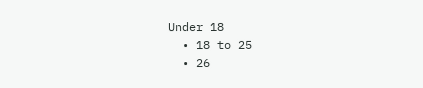Under 18
  • 18 to 25
  • 26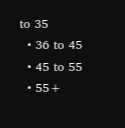to 35
  • 36 to 45
  • 45 to 55
  • 55+